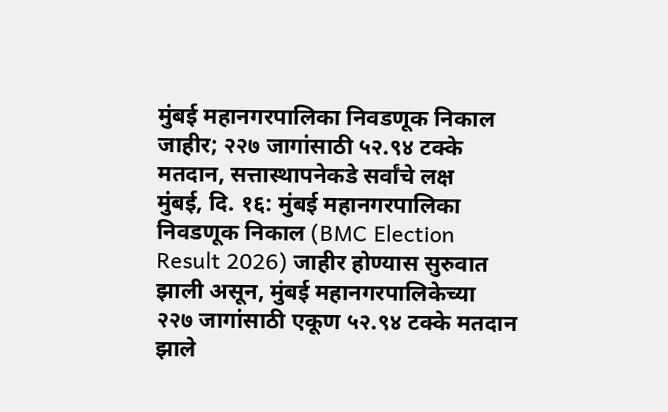मुंबई महानगरपालिका निवडणूक निकाल जाहीर; २२७ जागांसाठी ५२.९४ टक्के मतदान, सत्तास्थापनेकडे सर्वांचे लक्ष
मुंबई, दि. १६: मुंबई महानगरपालिका निवडणूक निकाल (BMC Election Result 2026) जाहीर होण्यास सुरुवात झाली असून, मुंबई महानगरपालिकेच्या २२७ जागांसाठी एकूण ५२.९४ टक्के मतदान झाले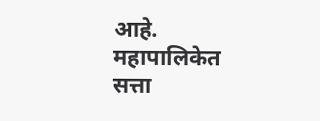आहे. महापालिकेत सत्ता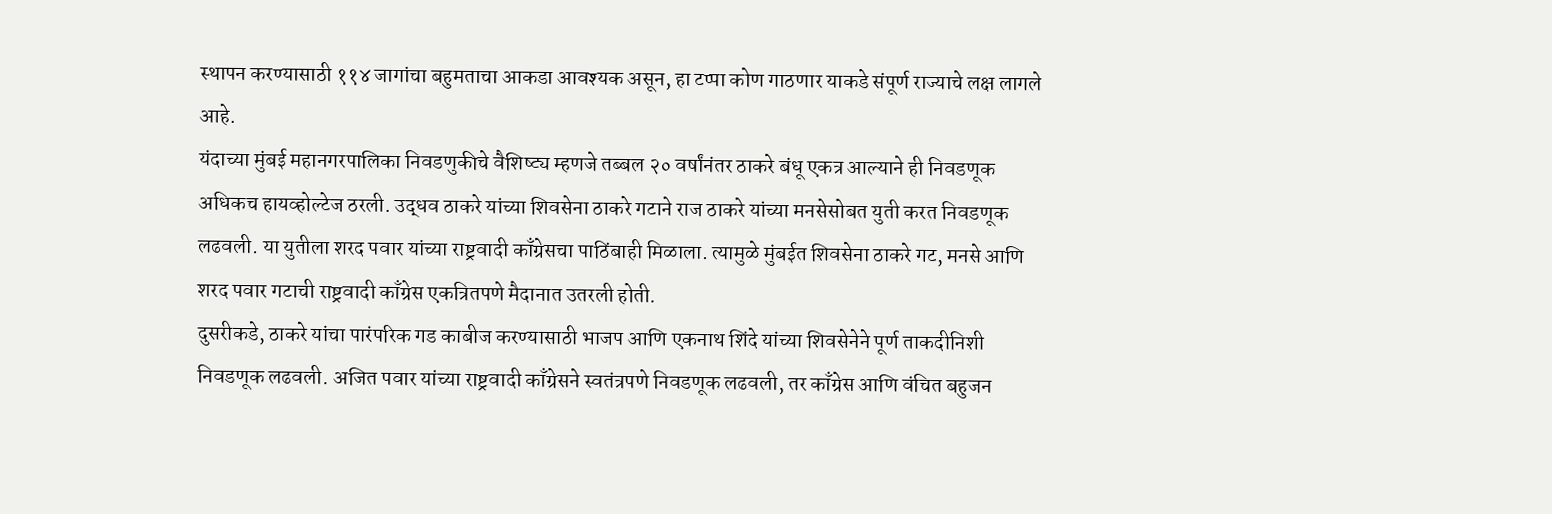स्थापन करण्यासाठी ११४ जागांचा बहुमताचा आकडा आवश्यक असून, हा टप्पा कोण गाठणार याकडे संपूर्ण राज्याचे लक्ष लागले आहे.
यंदाच्या मुंबई महानगरपालिका निवडणुकीचे वैशिष्ट्य म्हणजे तब्बल २० वर्षांनंतर ठाकरे बंधू एकत्र आल्याने ही निवडणूक अधिकच हायव्होल्टेज ठरली. उद्धव ठाकरे यांच्या शिवसेना ठाकरे गटाने राज ठाकरे यांच्या मनसेसोबत युती करत निवडणूक लढवली. या युतीला शरद पवार यांच्या राष्ट्रवादी काँग्रेसचा पाठिंबाही मिळाला. त्यामुळे मुंबईत शिवसेना ठाकरे गट, मनसे आणि शरद पवार गटाची राष्ट्रवादी काँग्रेस एकत्रितपणे मैदानात उतरली होती.
दुसरीकडे, ठाकरे यांचा पारंपरिक गड काबीज करण्यासाठी भाजप आणि एकनाथ शिंदे यांच्या शिवसेनेने पूर्ण ताकदीनिशी निवडणूक लढवली. अजित पवार यांच्या राष्ट्रवादी काँग्रेसने स्वतंत्रपणे निवडणूक लढवली, तर काँग्रेस आणि वंचित बहुजन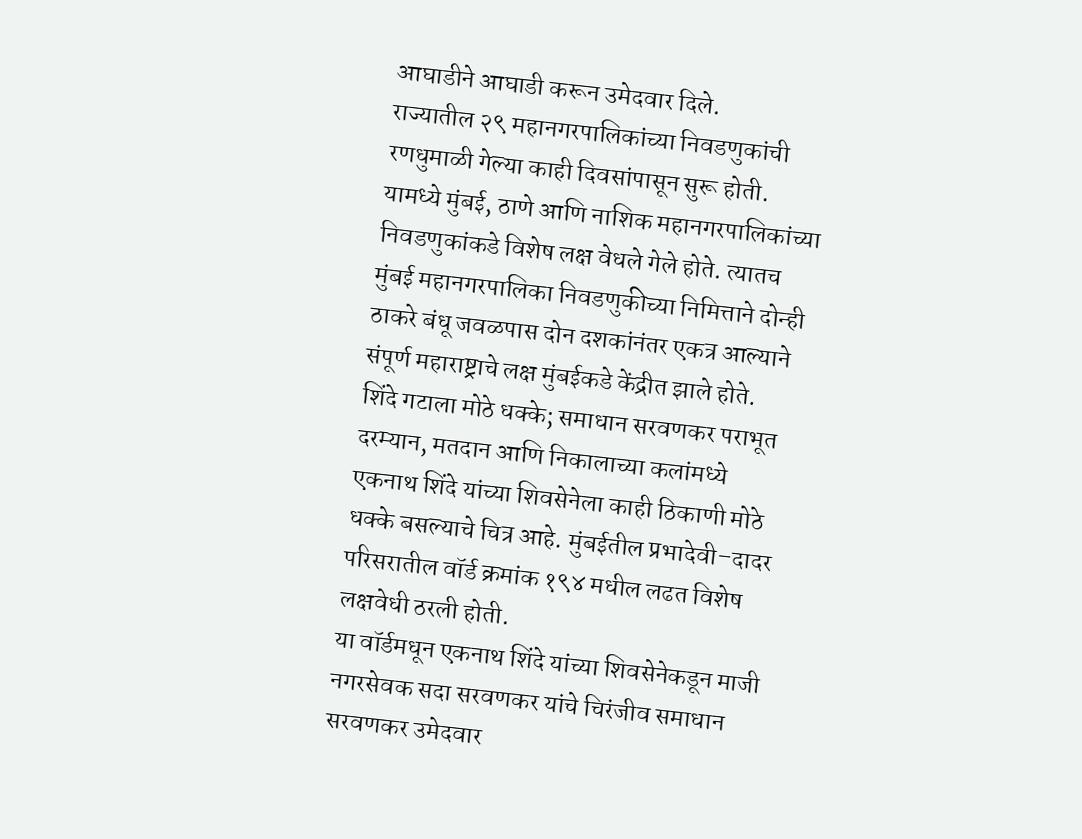आघाडीने आघाडी करून उमेदवार दिले.
राज्यातील २९ महानगरपालिकांच्या निवडणुकांची रणधुमाळी गेल्या काही दिवसांपासून सुरू होती. यामध्ये मुंबई, ठाणे आणि नाशिक महानगरपालिकांच्या निवडणुकांकडे विशेष लक्ष वेधले गेले होते. त्यातच मुंबई महानगरपालिका निवडणुकीच्या निमित्ताने दोन्ही ठाकरे बंधू जवळपास दोन दशकांनंतर एकत्र आल्याने संपूर्ण महाराष्ट्राचे लक्ष मुंबईकडे केंद्रीत झाले होते.
शिंदे गटाला मोठे धक्के; समाधान सरवणकर पराभूत
दरम्यान, मतदान आणि निकालाच्या कलांमध्ये एकनाथ शिंदे यांच्या शिवसेनेला काही ठिकाणी मोठे धक्के बसल्याचे चित्र आहे. मुंबईतील प्रभादेवी–दादर परिसरातील वॉर्ड क्रमांक १९४ मधील लढत विशेष लक्षवेधी ठरली होती.
या वॉर्डमधून एकनाथ शिंदे यांच्या शिवसेनेकडून माजी नगरसेवक सदा सरवणकर यांचे चिरंजीव समाधान सरवणकर उमेदवार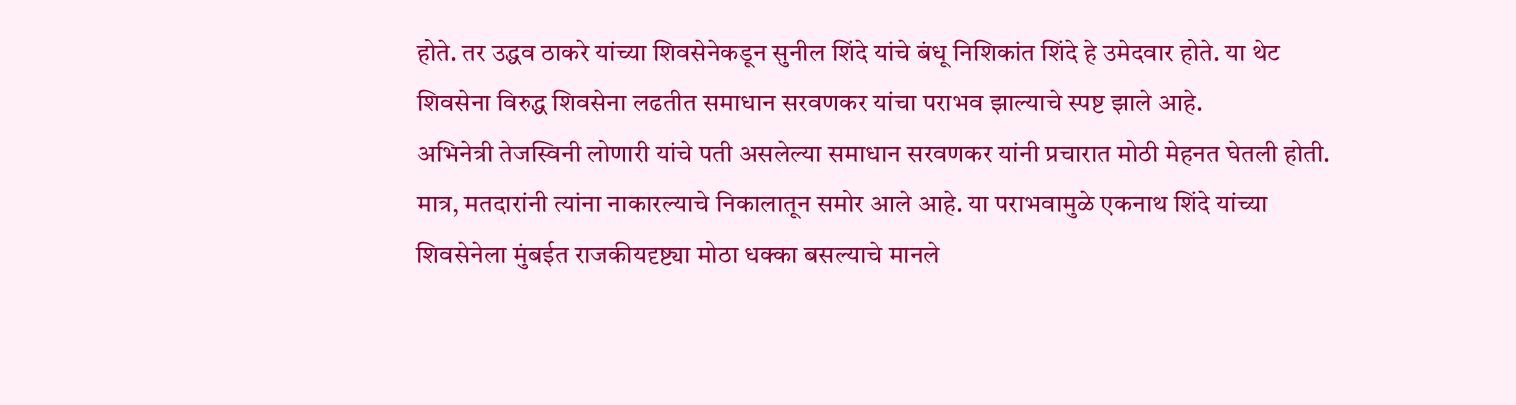होते. तर उद्धव ठाकरे यांच्या शिवसेनेकडून सुनील शिंदे यांचे बंधू निशिकांत शिंदे हे उमेदवार होते. या थेट शिवसेना विरुद्ध शिवसेना लढतीत समाधान सरवणकर यांचा पराभव झाल्याचे स्पष्ट झाले आहे.
अभिनेत्री तेजस्विनी लोणारी यांचे पती असलेल्या समाधान सरवणकर यांनी प्रचारात मोठी मेहनत घेतली होती. मात्र, मतदारांनी त्यांना नाकारल्याचे निकालातून समोर आले आहे. या पराभवामुळे एकनाथ शिंदे यांच्या शिवसेनेला मुंबईत राजकीयदृष्ट्या मोठा धक्का बसल्याचे मानले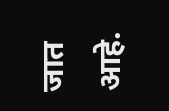जात आहे.